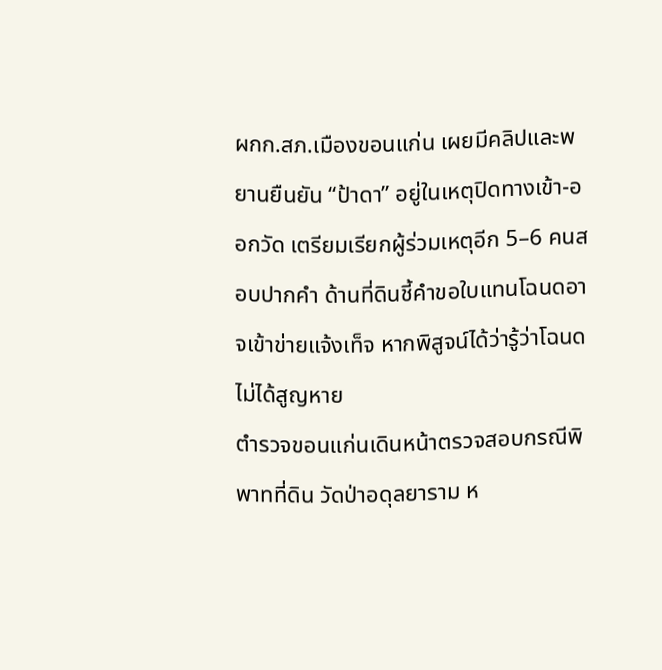ผกก.สภ.เมืองขอนแก่น เผยมีคลิปและพยานยืนยัน “ป้าดา” อยู่ในเหตุปิดทางเข้า-ออกวัด เตรียมเรียกผู้ร่วมเหตุอีก 5–6 คนสอบปากคำ ด้านที่ดินชี้คำขอใบแทนโฉนดอาจเข้าข่ายแจ้งเท็จ หากพิสูจน์ได้ว่ารู้ว่าโฉนดไม่ได้สูญหาย
ตำรวจขอนแก่นเดินหน้าตรวจสอบกรณีพิพาทที่ดิน วัดป่าอดุลยาราม ห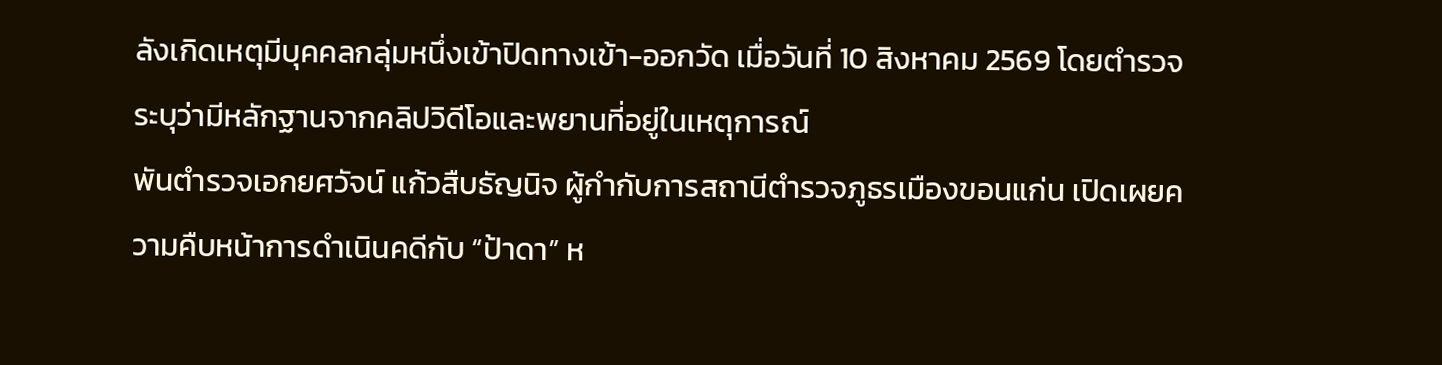ลังเกิดเหตุมีบุคคลกลุ่มหนึ่งเข้าปิดทางเข้า-ออกวัด เมื่อวันที่ 10 สิงหาคม 2569 โดยตำรวจระบุว่ามีหลักฐานจากคลิปวิดีโอและพยานที่อยู่ในเหตุการณ์
พันตำรวจเอกยศวัจน์ แก้วสืบธัญนิจ ผู้กำกับการสถานีตำรวจภูธรเมืองขอนแก่น เปิดเผยความคืบหน้าการดำเนินคดีกับ “ป้าดา” ห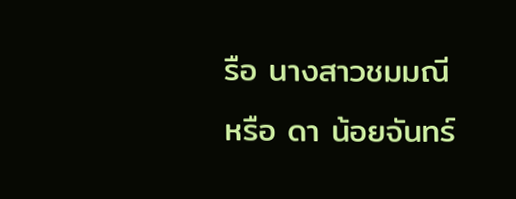รือ นางสาวชมมณี หรือ ดา น้อยจันทร์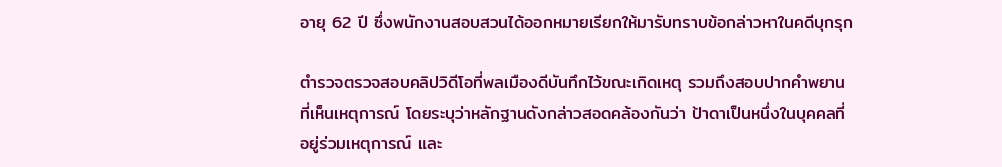อายุ 62 ปี ซึ่งพนักงานสอบสวนได้ออกหมายเรียกให้มารับทราบข้อกล่าวหาในคดีบุกรุก

ตำรวจตรวจสอบคลิปวิดีโอที่พลเมืองดีบันทึกไว้ขณะเกิดเหตุ รวมถึงสอบปากคำพยานที่เห็นเหตุการณ์ โดยระบุว่าหลักฐานดังกล่าวสอดคล้องกันว่า ป้าดาเป็นหนึ่งในบุคคลที่อยู่ร่วมเหตุการณ์ และ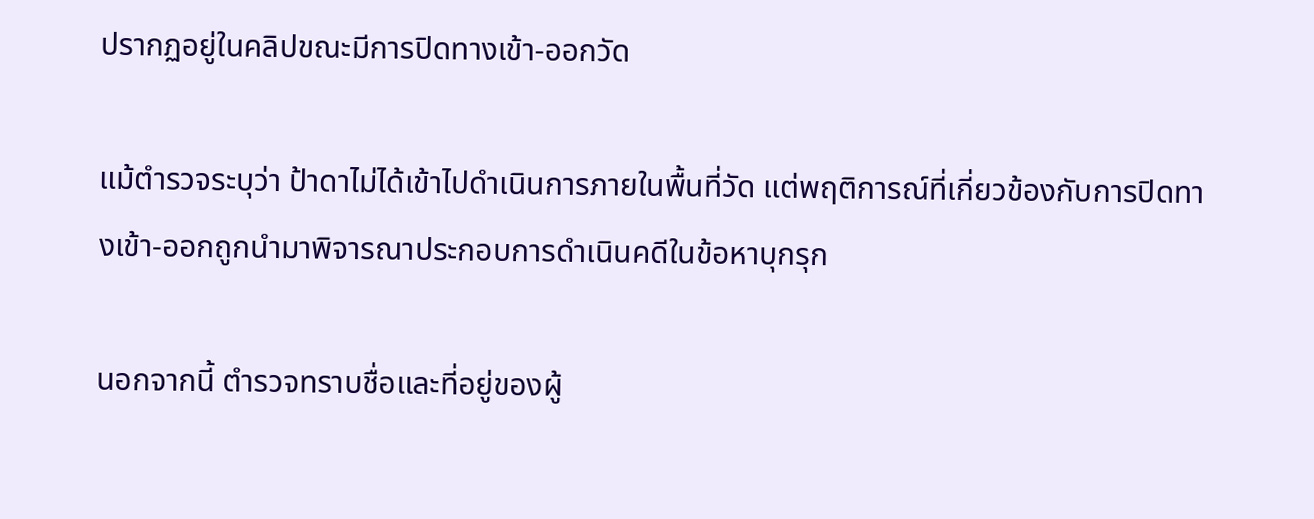ปรากฏอยู่ในคลิปขณะมีการปิดทางเข้า-ออกวัด

แม้ตำรวจระบุว่า ป้าดาไม่ได้เข้าไปดำเนินการภายในพื้นที่วัด แต่พฤติการณ์ที่เกี่ยวข้องกับการปิดทางเข้า-ออกถูกนำมาพิจารณาประกอบการดำเนินคดีในข้อหาบุกรุก

นอกจากนี้ ตำรวจทราบชื่อและที่อยู่ของผู้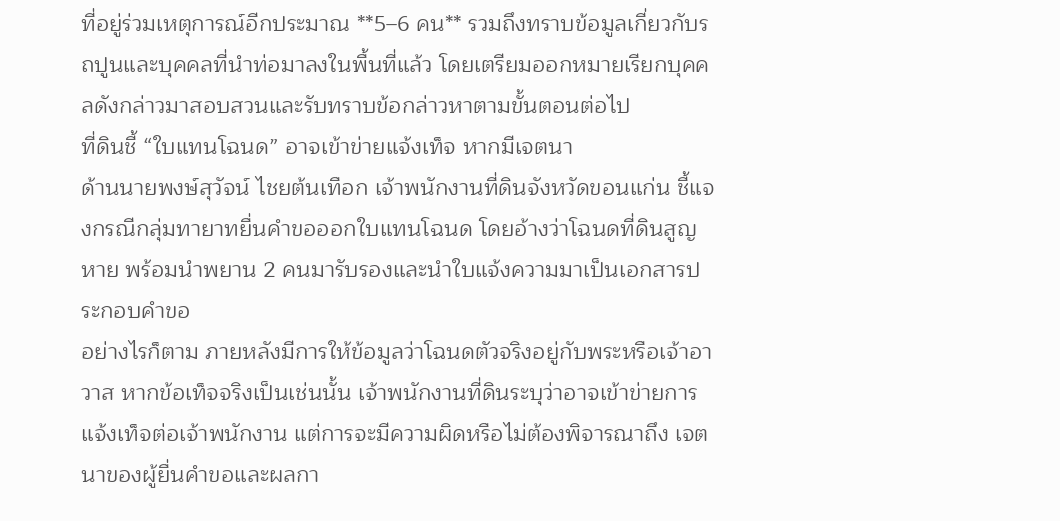ที่อยู่ร่วมเหตุการณ์อีกประมาณ **5–6 คน** รวมถึงทราบข้อมูลเกี่ยวกับรถปูนและบุคคลที่นำท่อมาลงในพื้นที่แล้ว โดยเตรียมออกหมายเรียกบุคคลดังกล่าวมาสอบสวนและรับทราบข้อกล่าวหาตามขั้นตอนต่อไป
ที่ดินชี้ “ใบแทนโฉนด” อาจเข้าข่ายแจ้งเท็จ หากมีเจตนา
ด้านนายพงษ์สุวัจน์ ไชยต้นเทือก เจ้าพนักงานที่ดินจังหวัดขอนแก่น ชี้แจงกรณีกลุ่มทายาทยื่นคำขอออกใบแทนโฉนด โดยอ้างว่าโฉนดที่ดินสูญหาย พร้อมนำพยาน 2 คนมารับรองและนำใบแจ้งความมาเป็นเอกสารประกอบคำขอ
อย่างไรก็ตาม ภายหลังมีการให้ข้อมูลว่าโฉนดตัวจริงอยู่กับพระหรือเจ้าอาวาส หากข้อเท็จจริงเป็นเช่นนั้น เจ้าพนักงานที่ดินระบุว่าอาจเข้าข่ายการแจ้งเท็จต่อเจ้าพนักงาน แต่การจะมีความผิดหรือไม่ต้องพิจารณาถึง เจตนาของผู้ยื่นคำขอและผลกา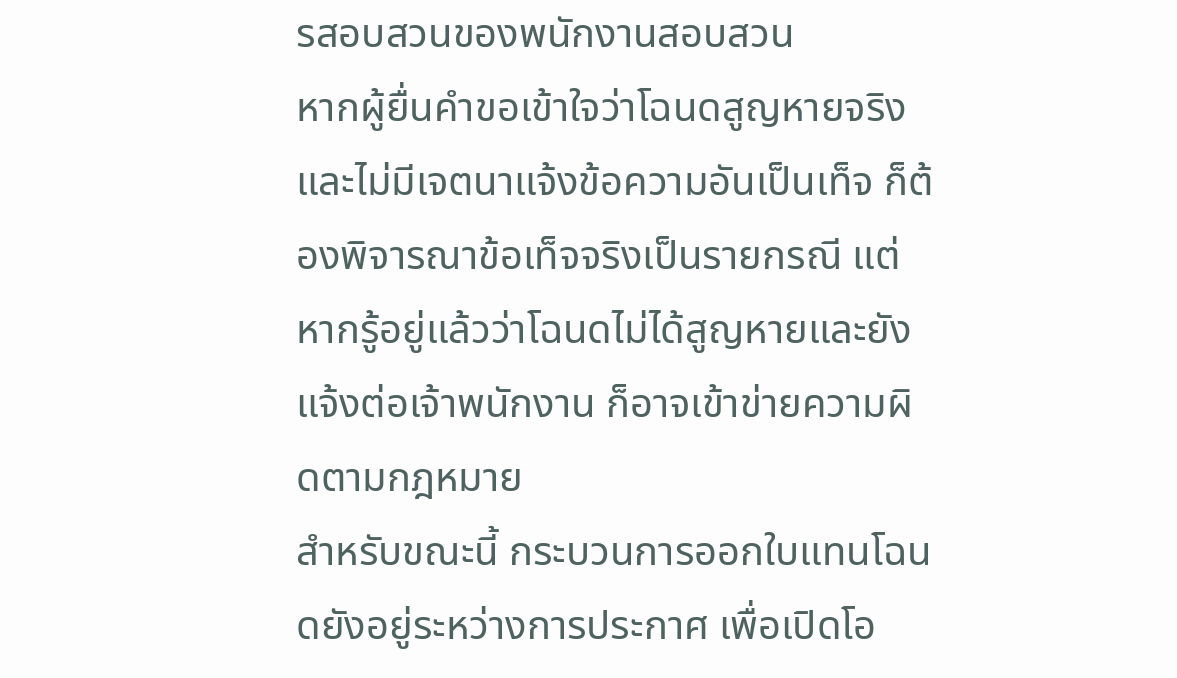รสอบสวนของพนักงานสอบสวน
หากผู้ยื่นคำขอเข้าใจว่าโฉนดสูญหายจริงและไม่มีเจตนาแจ้งข้อความอันเป็นเท็จ ก็ต้องพิจารณาข้อเท็จจริงเป็นรายกรณี แต่หากรู้อยู่แล้วว่าโฉนดไม่ได้สูญหายและยังแจ้งต่อเจ้าพนักงาน ก็อาจเข้าข่ายความผิดตามกฎหมาย
สำหรับขณะนี้ กระบวนการออกใบแทนโฉนดยังอยู่ระหว่างการประกาศ เพื่อเปิดโอ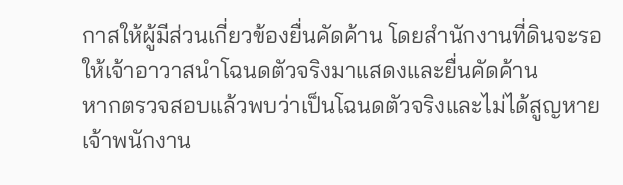กาสให้ผู้มีส่วนเกี่ยวข้องยื่นคัดค้าน โดยสำนักงานที่ดินจะรอให้เจ้าอาวาสนำโฉนดตัวจริงมาแสดงและยื่นคัดค้าน
หากตรวจสอบแล้วพบว่าเป็นโฉนดตัวจริงและไม่ได้สูญหาย เจ้าพนักงาน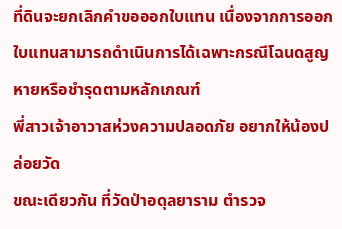ที่ดินจะยกเลิกคำขอออกใบแทน เนื่องจากการออกใบแทนสามารถดำเนินการได้เฉพาะกรณีโฉนดสูญหายหรือชำรุดตามหลักเกณฑ์
พี่สาวเจ้าอาวาสห่วงความปลอดภัย อยากให้น้องปล่อยวัด
ขณะเดียวกัน ที่วัดป่าอดุลยาราม ตำรวจ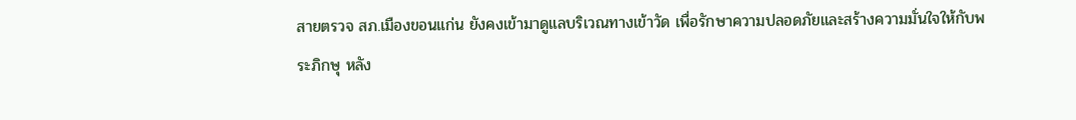สายตรวจ สภ.เมืองขอนแก่น ยังคงเข้ามาดูแลบริเวณทางเข้าวัด เพื่อรักษาความปลอดภัยและสร้างความมั่นใจให้กับพระภิกษุ หลัง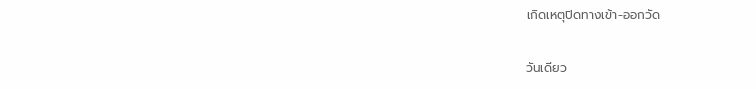เกิดเหตุปิดทางเข้า-ออกวัด

วันเดียว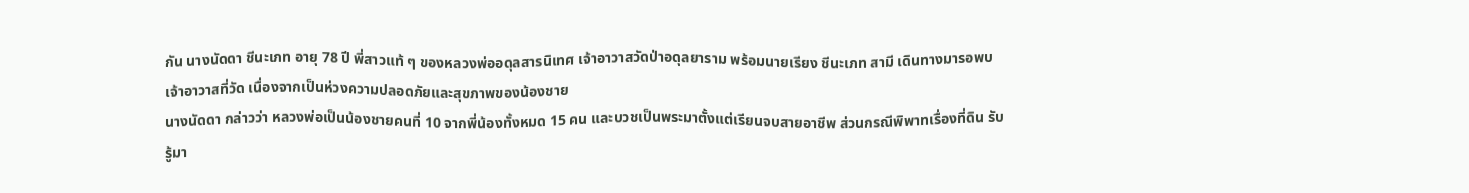กัน นางนัดดา ชีนะเภท อายุ 78 ปี พี่สาวแท้ ๆ ของหลวงพ่ออดุลสารนิเทศ เจ้าอาวาสวัดป่าอดุลยาราม พร้อมนายเรียง ชีนะเภท สามี เดินทางมารอพบเจ้าอาวาสที่วัด เนื่องจากเป็นห่วงความปลอดภัยและสุขภาพของน้องชาย
นางนัดดา กล่าวว่า หลวงพ่อเป็นน้องชายคนที่ 10 จากพี่น้องทั้งหมด 15 คน และบวชเป็นพระมาตั้งแต่เรียนจบสายอาชีพ ส่วนกรณีพิพาทเรื่องที่ดิน รับรู้มา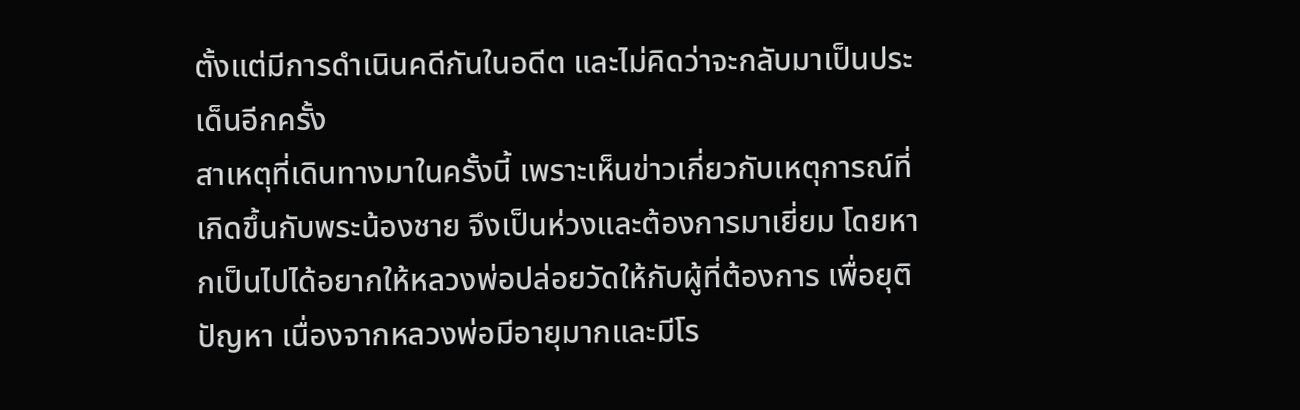ตั้งแต่มีการดำเนินคดีกันในอดีต และไม่คิดว่าจะกลับมาเป็นประเด็นอีกครั้ง
สาเหตุที่เดินทางมาในครั้งนี้ เพราะเห็นข่าวเกี่ยวกับเหตุการณ์ที่เกิดขึ้นกับพระน้องชาย จึงเป็นห่วงและต้องการมาเยี่ยม โดยหากเป็นไปได้อยากให้หลวงพ่อปล่อยวัดให้กับผู้ที่ต้องการ เพื่อยุติปัญหา เนื่องจากหลวงพ่อมีอายุมากและมีโร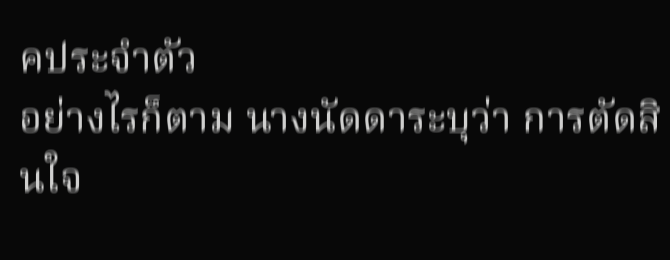คประจำตัว
อย่างไรก็ตาม นางนัดดาระบุว่า การตัดสินใจ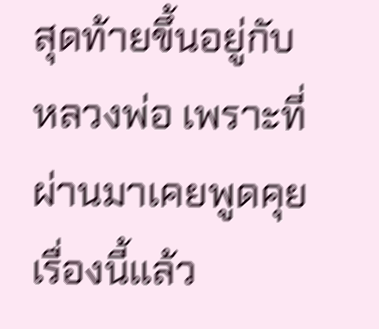สุดท้ายขึ้นอยู่กับหลวงพ่อ เพราะที่ผ่านมาเคยพูดคุยเรื่องนี้แล้ว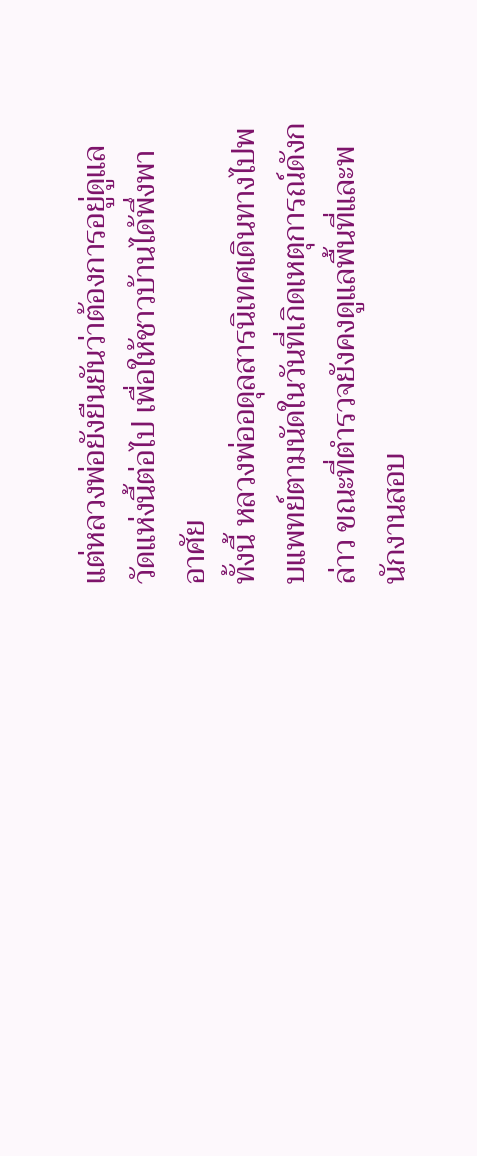แต่หลวงพ่อยังยืนยันว่าต้องการอยู่ดูแลวัดแห่งนี้ต่อไป เพื่อให้ชาวบ้านได้พึ่งพาอาศัย
ทั้งนี้ หลวงพ่ออดุลสารนิเทศเดินทางไปพบแพทย์ตามนัดในวันที่เกิดเหตุการณ์ดังกล่าว ขณะที่ตำรวจยังคงดูแลพื้นที่และพนักงานสอบ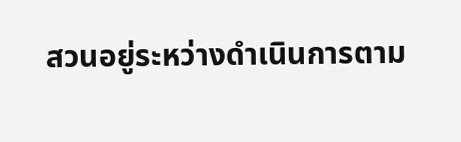สวนอยู่ระหว่างดำเนินการตาม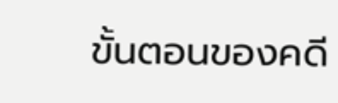ขั้นตอนของคดี